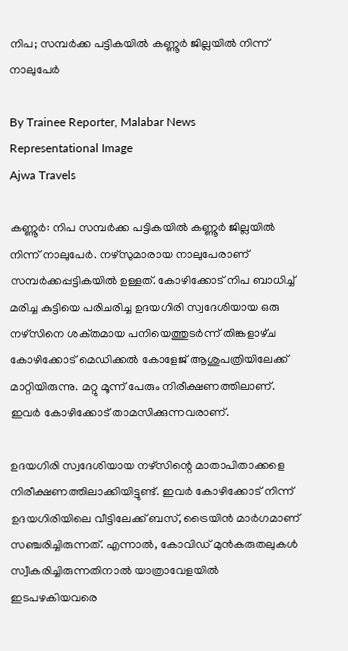നിപ; സമ്പർക്ക പട്ടികയിൽ കണ്ണൂർ ജില്ലയിൽ നിന്ന് നാലുപേർ

By Trainee Reporter, Malabar News
Representational Image
Ajwa Travels

കണ്ണൂർ: നിപ സമ്പർക്ക പട്ടികയിൽ കണ്ണൂർ ജില്ലയിൽ നിന്ന് നാലുപേർ. നഴ്‌സുമാരായ നാലുപേരാണ് സമ്പർക്കപ്പട്ടികയിൽ ഉള്ളത്. കോഴിക്കോട് നിപ ബാധിച്ച് മരിച്ച കുട്ടിയെ പരിചരിച്ച ഉദയഗിരി സ്വദേശിയായ ഒരു നഴ്‌സിനെ ശക്‌തമായ പനിയെത്തുടർന്ന് തിങ്കളാഴ്‌ച കോഴിക്കോട് മെഡിക്കൽ കോളേജ് ആശുപത്രിയിലേക്ക് മാറ്റിയിരുന്നു. മറ്റു മൂന്ന് പേരും നിരീക്ഷണത്തിലാണ്. ഇവർ കോഴിക്കോട് താമസിക്കുന്നവരാണ്.

ഉദയഗിരി സ്വദേശിയായ നഴ്‌സിന്റെ മാതാപിതാക്കളെ നിരീക്ഷണത്തിലാക്കിയിട്ടുണ്ട്. ഇവർ കോഴിക്കോട് നിന്ന് ഉദയഗിരിയിലെ വീട്ടിലേക്ക് ബസ്, ട്രൈയിൻ മാർഗമാണ് സഞ്ചരിച്ചിരുന്നത്. എന്നാൽ, കോവിഡ് മുൻകരുതലുകൾ സ്വീകരിച്ചിരുന്നതിനാൽ യാത്രാവേളയിൽ ഇടപഴകിയവരെ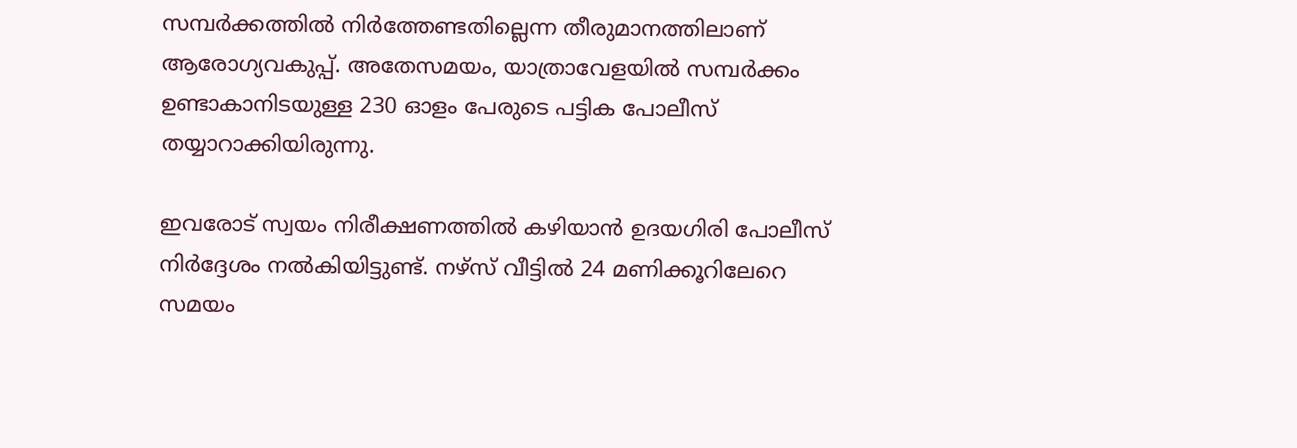സമ്പർക്കത്തിൽ നിർത്തേണ്ടതില്ലെന്ന തീരുമാനത്തിലാണ് ആരോഗ്യവകുപ്പ്. അതേസമയം, യാത്രാവേളയിൽ സമ്പർക്കം ഉണ്ടാകാനിടയുള്ള 230 ഓളം പേരുടെ പട്ടിക പോലീസ് തയ്യാറാക്കിയിരുന്നു.

ഇവരോട് സ്വയം നിരീക്ഷണത്തിൽ കഴിയാൻ ഉദയഗിരി പോലീസ് നിർദ്ദേശം നൽകിയിട്ടുണ്ട്. നഴ്‌സ് വീട്ടിൽ 24 മണിക്കൂറിലേറെ സമയം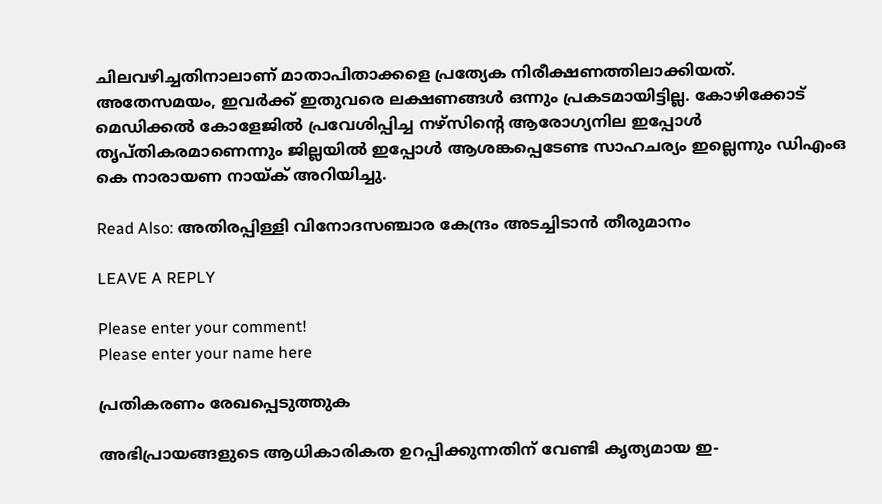ചിലവഴിച്ചതിനാലാണ് മാതാപിതാക്കളെ പ്രത്യേക നിരീക്ഷണത്തിലാക്കിയത്. അതേസമയം, ഇവർക്ക് ഇതുവരെ ലക്ഷണങ്ങൾ ഒന്നും പ്രകടമായിട്ടില്ല. കോഴിക്കോട് മെഡിക്കൽ കോളേജിൽ പ്രവേശിപ്പിച്ച നഴ്‌സിന്റെ ആരോഗ്യനില ഇപ്പോൾ തൃപ്‌തികരമാണെന്നും ജില്ലയിൽ ഇപ്പോൾ ആശങ്കപ്പെടേണ്ട സാഹചര്യം ഇല്ലെന്നും ഡിഎംഒ കെ നാരായണ നായ്‌ക് അറിയിച്ചു.

Read Also: അതിരപ്പിള്ളി വിനോദസഞ്ചാര കേന്ദ്രം അടച്ചിടാൻ തീരുമാനം

LEAVE A REPLY

Please enter your comment!
Please enter your name here

പ്രതികരണം രേഖപ്പെടുത്തുക

അഭിപ്രായങ്ങളുടെ ആധികാരികത ഉറപ്പിക്കുന്നതിന് വേണ്ടി കൃത്യമായ ഇ-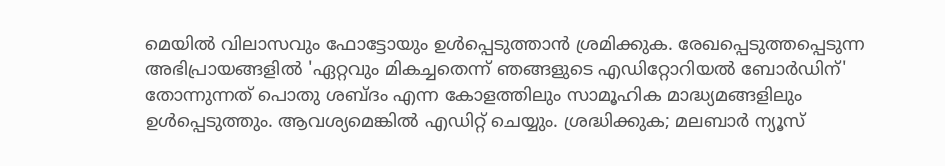മെയിൽ വിലാസവും ഫോട്ടോയും ഉൾപ്പെടുത്താൻ ശ്രമിക്കുക. രേഖപ്പെടുത്തപ്പെടുന്ന അഭിപ്രായങ്ങളിൽ 'ഏറ്റവും മികച്ചതെന്ന് ഞങ്ങളുടെ എഡിറ്റോറിയൽ ബോർഡിന്' തോന്നുന്നത് പൊതു ശബ്‌ദം എന്ന കോളത്തിലും സാമൂഹിക മാദ്ധ്യമങ്ങളിലും ഉൾപ്പെടുത്തും. ആവശ്യമെങ്കിൽ എഡിറ്റ് ചെയ്യും. ശ്രദ്ധിക്കുക; മലബാർ ന്യൂസ്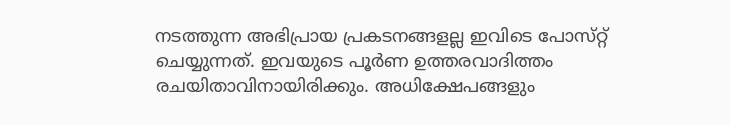നടത്തുന്ന അഭിപ്രായ പ്രകടനങ്ങളല്ല ഇവിടെ പോസ്‌റ്റ് ചെയ്യുന്നത്. ഇവയുടെ പൂർണ ഉത്തരവാദിത്തം രചയിതാവിനായിരിക്കും. അധിക്ഷേപങ്ങളും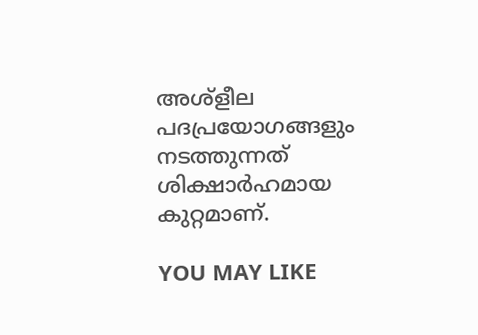അശ്‌ളീല പദപ്രയോഗങ്ങളും നടത്തുന്നത് ശിക്ഷാർഹമായ കുറ്റമാണ്.

YOU MAY LIKE